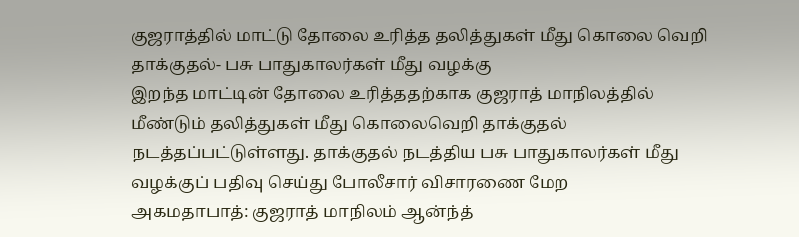குஜராத்தில் மாட்டு தோலை உரித்த தலித்துகள் மீது கொலை வெறி தாக்குதல்- பசு பாதுகாலர்கள் மீது வழக்கு
இறந்த மாட்டின் தோலை உரித்ததற்காக குஜராத் மாநிலத்தில் மீண்டும் தலித்துகள் மீது கொலைவெறி தாக்குதல் நடத்தப்பட்டுள்ளது. தாக்குதல் நடத்திய பசு பாதுகாலர்கள் மீது வழக்குப் பதிவு செய்து போலீசார் விசாரணை மேற
அகமதாபாத்: குஜராத் மாநிலம் ஆன்ந்த்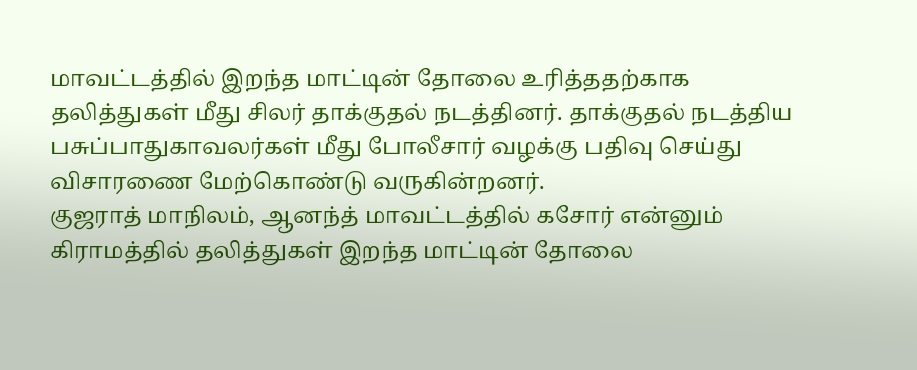மாவட்டத்தில் இறந்த மாட்டின் தோலை உரித்ததற்காக தலித்துகள் மீது சிலர் தாக்குதல் நடத்தினர். தாக்குதல் நடத்திய பசுப்பாதுகாவலர்கள் மீது போலீசார் வழக்கு பதிவு செய்து விசாரணை மேற்கொண்டு வருகின்றனர்.
குஜராத் மாநிலம், ஆனந்த் மாவட்டத்தில் கசோர் என்னும் கிராமத்தில் தலித்துகள் இறந்த மாட்டின் தோலை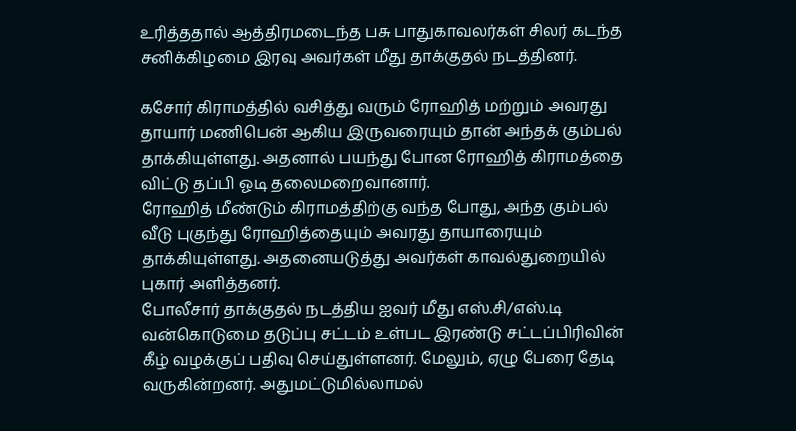உரித்ததால் ஆத்திரமடைந்த பசு பாதுகாவலர்கள் சிலர் கடந்த சனிக்கிழமை இரவு அவர்கள் மீது தாக்குதல் நடத்தினர்.

கசோர் கிராமத்தில் வசித்து வரும் ரோஹித் மற்றும் அவரது தாயார் மணிபென் ஆகிய இருவரையும் தான் அந்தக் கும்பல் தாக்கியுள்ளது. அதனால் பயந்து போன ரோஹித் கிராமத்தை விட்டு தப்பி ஓடி தலைமறைவானார்.
ரோஹித் மீண்டும் கிராமத்திற்கு வந்த போது, அந்த கும்பல் வீடு புகுந்து ரோஹித்தையும் அவரது தாயாரையும் தாக்கியுள்ளது. அதனையடுத்து அவர்கள் காவல்துறையில் புகார் அளித்தனர்.
போலீசார் தாக்குதல் நடத்திய ஐவர் மீது எஸ்.சி/எஸ்.டி வன்கொடுமை தடுப்பு சட்டம் உள்பட இரண்டு சட்டப்பிரிவின் கீழ் வழக்குப் பதிவு செய்துள்ளனர். மேலும், ஏழு பேரை தேடி வருகின்றனர். அதுமட்டுமில்லாமல்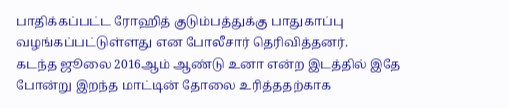பாதிக்கப்பட்ட ரோஹித் குடும்பத்துக்கு பாதுகாப்பு வழங்கப்பட்டுள்ளது என போலீசார் தெரிவித்தனர்.
கடந்த ஜூலை 2016ஆம் ஆண்டு உனா என்ற இடத்தில் இதே போன்று இறந்த மாட்டின் தோலை உரித்ததற்காக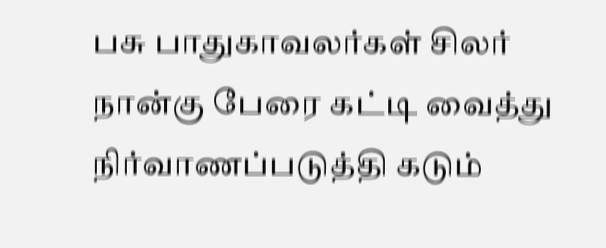பசு பாதுகாவலர்கள் சிலர் நான்கு பேரை கட்டி வைத்து நிர்வாணப்படுத்தி கடும்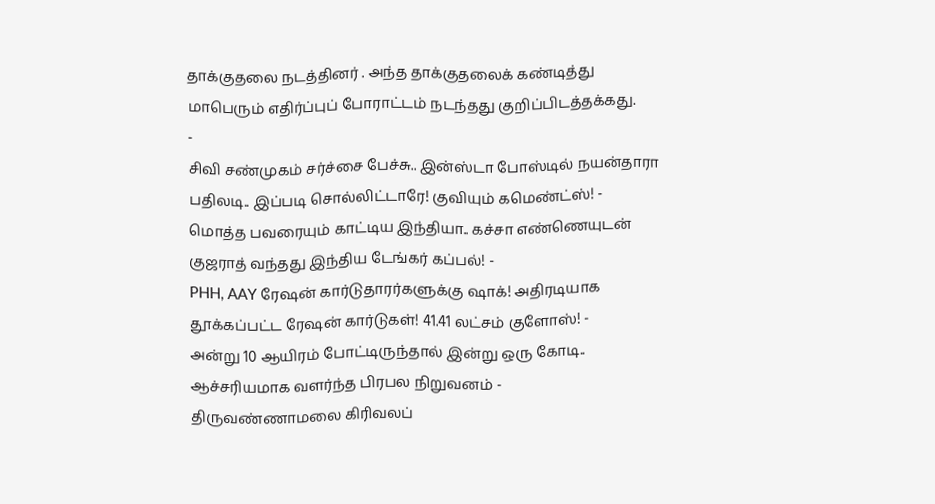தாக்குதலை நடத்தினர் . அந்த தாக்குதலைக் கண்டித்து மாபெரும் எதிர்ப்புப் போராட்டம் நடந்தது குறிப்பிடத்தக்கது.
-
சிவி சண்முகம் சர்ச்சை பேச்சு.. இன்ஸ்டா போஸ்டில் நயன்தாரா பதிலடி.. இப்படி சொல்லிட்டாரே! குவியும் கமெண்ட்ஸ்! -
மொத்த பவரையும் காட்டிய இந்தியா.. கச்சா எண்ணெயுடன் குஜராத் வந்தது இந்திய டேங்கர் கப்பல்! -
PHH, AAY ரேஷன் கார்டுதாரர்களுக்கு ஷாக்! அதிரடியாக தூக்கப்பட்ட ரேஷன் கார்டுகள்! 41.41 லட்சம் குளோஸ்! -
அன்று 10 ஆயிரம் போட்டிருந்தால் இன்று ஒரு கோடி.. ஆச்சரியமாக வளர்ந்த பிரபல நிறுவனம் -
திருவண்ணாமலை கிரிவலப்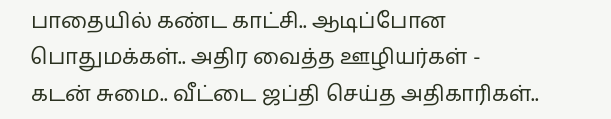பாதையில் கண்ட காட்சி.. ஆடிப்போன பொதுமக்கள்.. அதிர வைத்த ஊழியர்கள் -
கடன் சுமை.. வீட்டை ஜப்தி செய்த அதிகாரிகள்..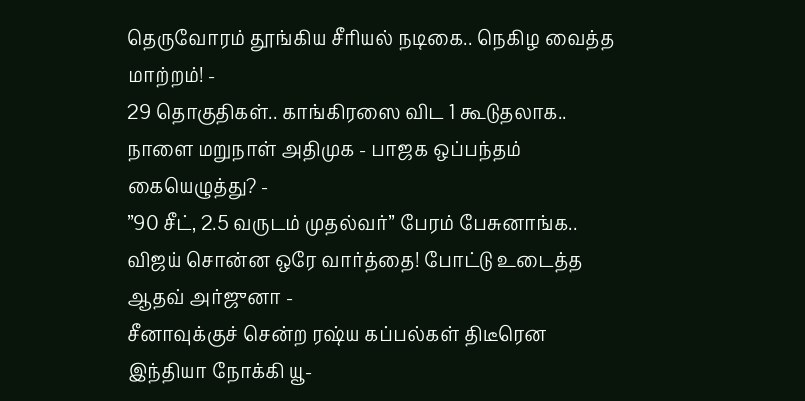தெருவோரம் தூங்கிய சீரியல் நடிகை.. நெகிழ வைத்த மாற்றம்! -
29 தொகுதிகள்.. காங்கிரஸை விட 1 கூடுதலாக.. நாளை மறுநாள் அதிமுக - பாஜக ஒப்பந்தம் கையெழுத்து? -
”90 சீட், 2.5 வருடம் முதல்வர்” பேரம் பேசுனாங்க.. விஜய் சொன்ன ஒரே வார்த்தை! போட்டு உடைத்த ஆதவ் அர்ஜுனா -
சீனாவுக்குச் சென்ற ரஷ்ய கப்பல்கள் திடீரென இந்தியா நோக்கி யூ-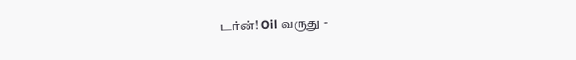டர்ன்! Oil வருது -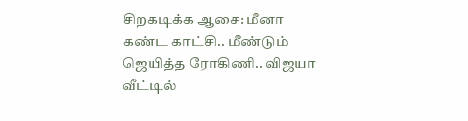சிறகடிக்க ஆசை: மீனா கண்ட காட்சி.. மீண்டும் ஜெயித்த ரோகிணி.. விஜயா வீட்டில்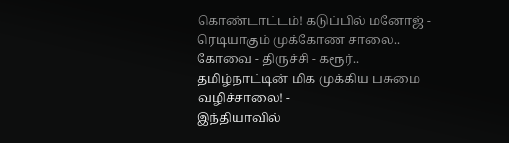கொண்டாட்டம்! கடுப்பில் மனோஜ் -
ரெடியாகும் முக்கோண சாலை.. கோவை - திருச்சி - கரூர்.. தமிழ்நாட்டின் மிக முக்கிய பசுமை வழிச்சாலை! -
இந்தியாவில்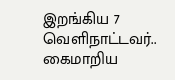இறங்கிய 7 வெளிநாட்டவர்.. கைமாறிய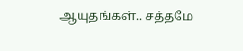ஆயுதங்கள்.. சத்தமே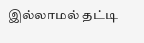இல்லாமல் தட்டி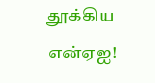தூக்கிய என்ஏஐ!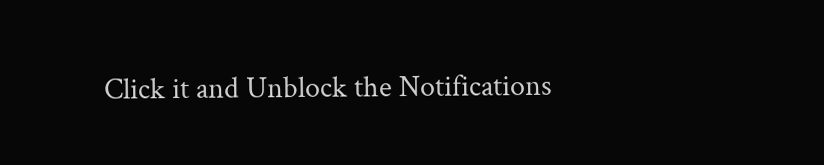Click it and Unblock the Notifications